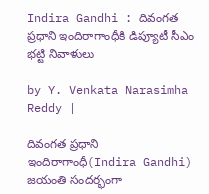Indira Gandhi : దివంగత ప్రధాని ఇందిరాగాంధీకి డిప్యూటీ సీఎం భట్టి నివాళులు

by Y. Venkata Narasimha Reddy |

దివంగత ప్రధాని ఇందిరాగాంధీ(Indira Gandhi) జయంతి సందర్భంగా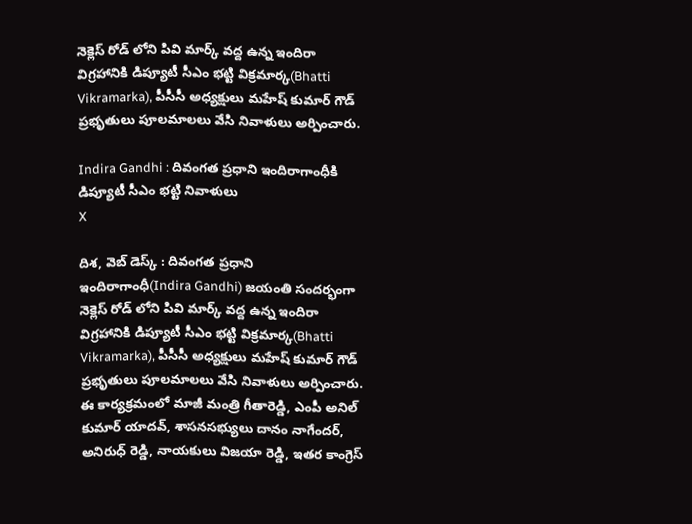నెక్లెస్ రోడ్ లోని పివి మార్క్ వద్ద ఉన్న ఇందిరా విగ్రహానికి డిప్యూటీ సీఎం భట్టి విక్రమార్క(Bhatti Vikramarka), పీసీసీ అధ్యక్షులు మహేష్ కుమార్ గౌడ్ ప్రభృతులు పూలమాలలు వేసి నివాళులు అర్పించారు.

Indira Gandhi : దివంగత ప్రధాని ఇందిరాగాంధీకి డిప్యూటీ సీఎం భట్టి నివాళులు
X

దిశ, వెబ్ డెస్క్ : దివంగత ప్రధాని ఇందిరాగాంధీ(Indira Gandhi) జయంతి సందర్భంగా నెక్లెస్ రోడ్ లోని పివి మార్క్ వద్ద ఉన్న ఇందిరా విగ్రహానికి డిప్యూటీ సీఎం భట్టి విక్రమార్క(Bhatti Vikramarka), పీసీసీ అధ్యక్షులు మహేష్ కుమార్ గౌడ్ ప్రభృతులు పూలమాలలు వేసి నివాళులు అర్పించారు. ఈ కార్యక్రమంలో మాజీ మంత్రి గీతారెడ్డి, ఎంపీ అనిల్ కుమార్ యాదవ్, శాసనసభ్యులు దానం నాగేందర్, అనిరుధ్ రెడ్డి, నాయకులు విజయా రెడ్డి, ఇతర కాంగ్రెస్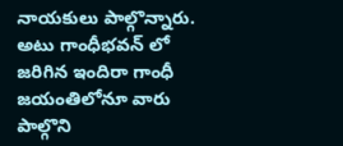నాయకులు పాల్గొన్నారు. అటు గాంధీభవన్ లో జరిగిన ఇందిరా గాంధీ జయంతిలోనూ వారు పాల్గొని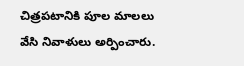చిత్రపటానికి పూల మాలలు వేసి నివాళులు అర్పించారు.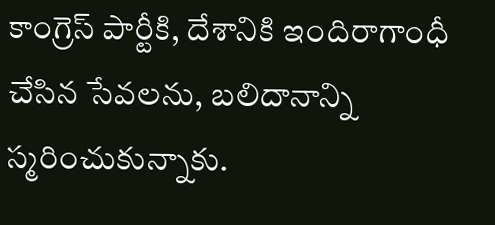కాంగ్రెస్ పార్టీకి, దేశానికి ఇందిరాగాంధీ చేసిన సేవలను, బలిదానాన్ని స్మరించుకున్నాకు.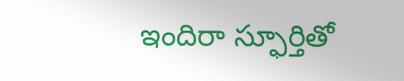ఇందిరా స్ఫూర్తితో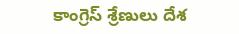కాంగ్రెస్ శ్రేణులు దేశ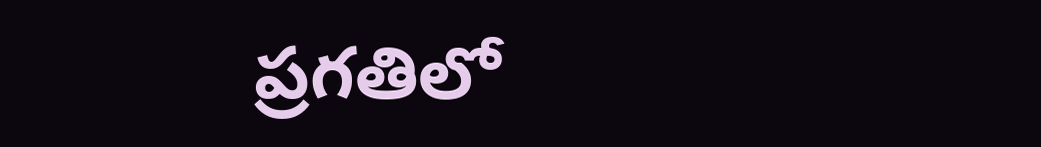ప్రగతిలో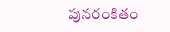పునరంకితం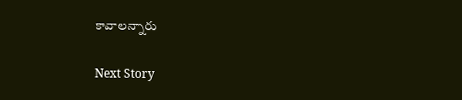కావాలన్నారు

Next Story